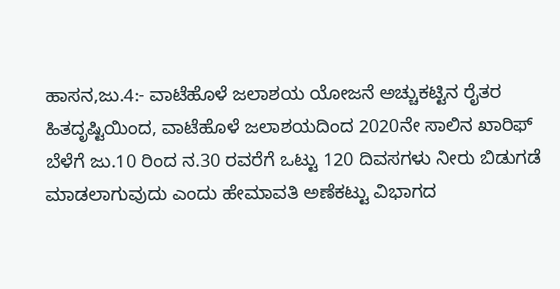ಹಾಸನ,ಜು.4:- ವಾಟೆಹೊಳೆ ಜಲಾಶಯ ಯೋಜನೆ ಅಚ್ಚುಕಟ್ಟಿನ ರೈತರ ಹಿತದೃಷ್ಟಿಯಿಂದ, ವಾಟೆಹೊಳೆ ಜಲಾಶಯದಿಂದ 2020ನೇ ಸಾಲಿನ ಖಾರಿಫ್ ಬೆಳೆಗೆ ಜು.10 ರಿಂದ ನ.30 ರವರೆಗೆ ಒಟ್ಟು 120 ದಿವಸಗಳು ನೀರು ಬಿಡುಗಡೆ ಮಾಡಲಾಗುವುದು ಎಂದು ಹೇಮಾವತಿ ಅಣೆಕಟ್ಟು ವಿಭಾಗದ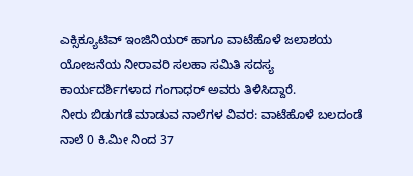ಎಕ್ಸಿಕ್ಯೂಟಿವ್ ಇಂಜಿನಿಯರ್ ಹಾಗೂ ವಾಟೆಹೊಳೆ ಜಲಾಶಯ ಯೋಜನೆಯ ನೀರಾವರಿ ಸಲಹಾ ಸಮಿತಿ ಸದಸ್ಯ ಕಾರ್ಯದರ್ಶಿಗಳಾದ ಗಂಗಾಧರ್ ಅವರು ತಿಳಿಸಿದ್ದಾರೆ.
ನೀರು ಬಿಡುಗಡೆ ಮಾಡುವ ನಾಲೆಗಳ ವಿವರ: ವಾಟೆಹೊಳೆ ಬಲದಂಡೆ ನಾಲೆ 0 ಕಿ.ಮೀ ನಿಂದ 37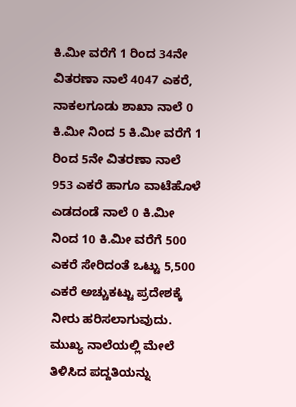ಕಿ.ಮೀ ವರೆಗೆ 1 ರಿಂದ 34ನೇ ವಿತರಣಾ ನಾಲೆ 4047 ಎಕರೆ, ನಾಕಲಗೂಡು ಶಾಖಾ ನಾಲೆ 0 ಕಿ.ಮೀ ನಿಂದ 5 ಕಿ.ಮೀ ವರೆಗೆ 1 ರಿಂದ 5ನೇ ವಿತರಣಾ ನಾಲೆ 953 ಎಕರೆ ಹಾಗೂ ವಾಟೆಹೊಳೆ ಎಡದಂಡೆ ನಾಲೆ 0 ಕಿ.ಮೀ ನಿಂದ 10 ಕಿ.ಮೀ ವರೆಗೆ 500 ಎಕರೆ ಸೇರಿದಂತೆ ಒಟ್ಟು 5,500 ಎಕರೆ ಅಚ್ಚುಕಟ್ಟು ಪ್ರದೇಶಕ್ಕೆ ನೀರು ಹರಿಸಲಾಗುವುದು.
ಮುಖ್ಯ ನಾಲೆಯಲ್ಲಿ ಮೇಲೆ ತಿಳಿಸಿದ ಪದ್ದತಿಯನ್ನು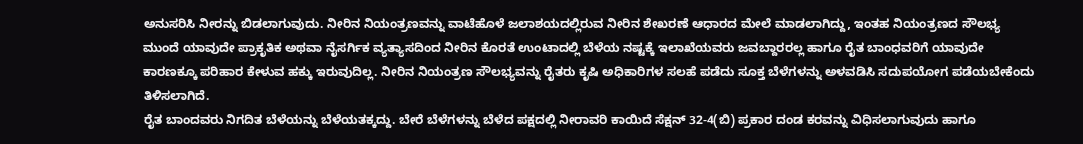ಅನುಸರಿಸಿ ನೀರನ್ನು ಬಿಡಲಾಗುವುದು. ನೀರಿನ ನಿಯಂತ್ರಣವನ್ನು ವಾಟೆಹೊಳೆ ಜಲಾಶಯದಲ್ಲಿರುವ ನೀರಿನ ಶೇಖರಣೆ ಆಧಾರದ ಮೇಲೆ ಮಾಡಲಾಗಿದ್ದು, ಇಂತಹ ನಿಯಂತ್ರಣದ ಸೌಲಭ್ಯ ಮುಂದೆ ಯಾವುದೇ ಪ್ರಾಕೃತಿಕ ಅಥವಾ ನೈಸರ್ಗಿಕ ವ್ಯತ್ಯಾಸದಿಂದ ನೀರಿನ ಕೊರತೆ ಉಂಟಾದಲ್ಲಿ ಬೆಳೆಯ ನಷ್ಟಕ್ಕೆ ಇಲಾಖೆಯವರು ಜವಬ್ದಾರರಲ್ಲ ಹಾಗೂ ರೈತ ಬಾಂಧವರಿಗೆ ಯಾವುದೇ ಕಾರಣಕ್ಕೂ ಪರಿಹಾರ ಕೇಳುವ ಹಕ್ಕು ಇರುವುದಿಲ್ಲ. ನೀರಿನ ನಿಯಂತ್ರಣ ಸೌಲಭ್ಯವನ್ನು ರೈತರು ಕೃಷಿ ಅಧಿಕಾರಿಗಳ ಸಲಹೆ ಪಡೆದು ಸೂಕ್ತ ಬೆಳೆಗಳನ್ನು ಅಳವಡಿಸಿ ಸದುಪಯೋಗ ಪಡೆಯಬೇಕೆಂದು ತಿಳಿಸಲಾಗಿದೆ.
ರೈತ ಬಾಂದವರು ನಿಗದಿತ ಬೆಳೆಯನ್ನು ಬೆಳೆಯತಕ್ಕದ್ದು. ಬೇರೆ ಬೆಳೆಗಳನ್ನು ಬೆಳೆದ ಪಕ್ಷದಲ್ಲಿ ನೀರಾವರಿ ಕಾಯಿದೆ ಸೆಕ್ಷನ್ 32-4(ಬಿ) ಪ್ರಕಾರ ದಂಡ ಕರವನ್ನು ವಿಧಿಸಲಾಗುವುದು ಹಾಗೂ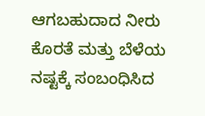ಆಗಬಹುದಾದ ನೀರು ಕೊರತೆ ಮತ್ತು ಬೆಳೆಯ ನಷ್ಟಕ್ಕೆ ಸಂಬಂಧಿಸಿದ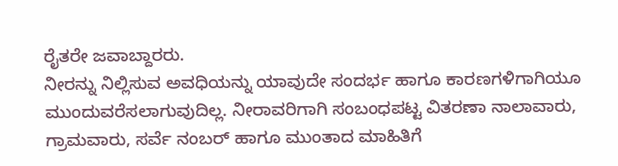ರೈತರೇ ಜವಾಬ್ದಾರರು.
ನೀರನ್ನು ನಿಲ್ಲಿಸುವ ಅವಧಿಯನ್ನು ಯಾವುದೇ ಸಂದರ್ಭ ಹಾಗೂ ಕಾರಣಗಳಿಗಾಗಿಯೂ ಮುಂದುವರೆಸಲಾಗುವುದಿಲ್ಲ. ನೀರಾವರಿಗಾಗಿ ಸಂಬಂಧಪಟ್ಟ ವಿತರಣಾ ನಾಲಾವಾರು, ಗ್ರಾಮವಾರು, ಸರ್ವೆ ನಂಬರ್ ಹಾಗೂ ಮುಂತಾದ ಮಾಹಿತಿಗೆ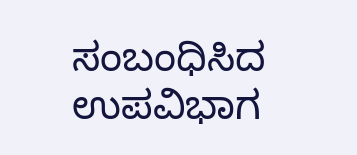ಸಂಬಂಧಿಸಿದ ಉಪವಿಭಾಗ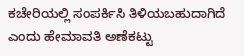ಕಚೇರಿಯಲ್ಲಿ ಸಂಪರ್ಕಿಸಿ ತಿಳಿಯಬಹುದಾಗಿದೆ ಎಂದು ಹೇಮಾವತಿ ಅಣೆಕಟ್ಟು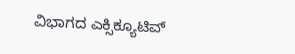ವಿಭಾಗದ ಎಕ್ಸಿಕ್ಯೂಟಿವ್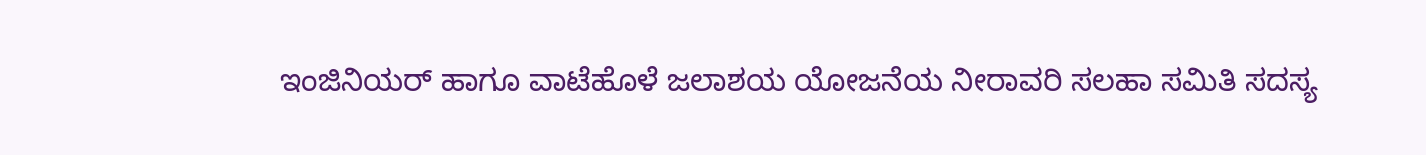ಇಂಜಿನಿಯರ್ ಹಾಗೂ ವಾಟೆಹೊಳೆ ಜಲಾಶಯ ಯೋಜನೆಯ ನೀರಾವರಿ ಸಲಹಾ ಸಮಿತಿ ಸದಸ್ಯ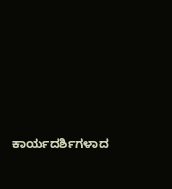ಕಾರ್ಯದರ್ಶಿಗಳಾದ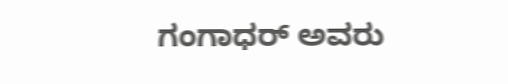ಗಂಗಾಧರ್ ಅವರು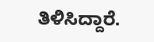ತಿಳಿಸಿದ್ದಾರೆ.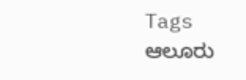Tags
ಆಲೂರು